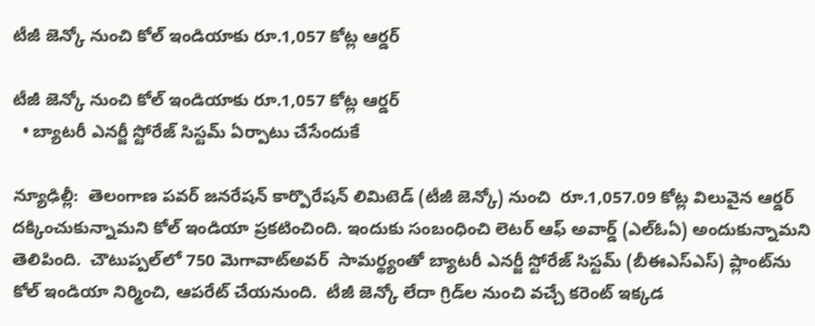టీజీ జెన్కో నుంచి కోల్ ఇండియాకు రూ.1,057 కోట్ల ఆర్డర్‌‌‌‌‌‌‌‌

టీజీ జెన్కో నుంచి కోల్ ఇండియాకు రూ.1,057 కోట్ల ఆర్డర్‌‌‌‌‌‌‌‌
  • బ్యాటరీ ఎనర్జీ స్టోరేజ్‌‌‌‌ సిస్టమ్‌‌‌‌ ఏర్పాటు చేసేందుకే

న్యూఢిల్లీ:  తెలంగాణ పవర్ జనరేషన్ కార్పొరేషన్ లిమిటెడ్ (టీజీ జెన్కో) నుంచి  రూ.1,057.09 కోట్ల విలువైన ఆర్డర్ దక్కించుకున్నామని కోల్ ఇండియా ప్రకటించింది. ఇందుకు సంబంధించి లెటర్ ఆఫ్ అవార్డ్ (ఎల్‌‌‌‌ఓఏ) అందుకున్నామని తెలిపింది.  చౌటుప్పల్‌‌‌‌లో 750 మెగావాట్‌‌‌‌అవర్‌‌‌‌‌‌‌‌  సామర్థ్యంతో బ్యాటరీ ఎనర్జీ స్టోరేజ్‌‌‌‌ సిస్టమ్‌‌‌‌ (బీఈఎస్‌‌‌‌ఎస్‌‌‌‌) ప్లాంట్‌‌‌‌ను కోల్ ఇండియా నిర్మించి, ఆపరేట్ చేయనుంది.  టీజీ జెన్కో లేదా గ్రిడ్‌‌‌‌ల నుంచి వచ్చే కరెంట్‌‌‌‌ ఇక్కడ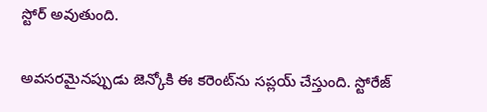స్టోర్ అవుతుంది.

అవసరమైనప్పుడు జెన్కోకి ఈ కరెంట్‌‌‌‌ను సప్లయ్ చేస్తుంది. స్టోరేజ్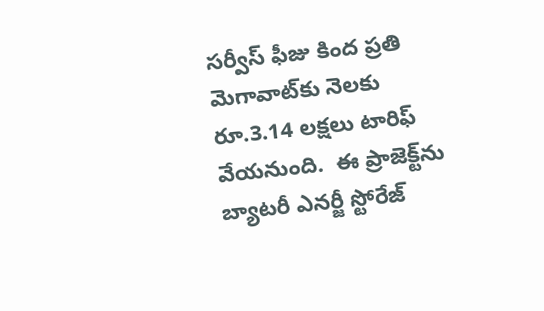సర్వీస్‌‌‌‌ ఫీజు కింద ప్రతి మెగావాట్‌‌‌‌కు నెలకు రూ.3.14 లక్షలు టారిఫ్‌‌‌‌ వేయనుంది.  ఈ ప్రాజెక్ట్‌‌‌‌ను బ్యాటరీ ఎనర్జీ స్టోరేజ్‌‌‌‌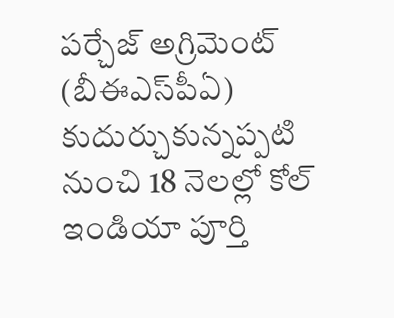పర్చేజ్ అగ్రిమెంట్ (బీఈఎస్‌‌‌‌పీఏ) కుదుర్చుకున్నప్పటి నుంచి 18 నెలల్లో కోల్ ఇండియా పూర్తి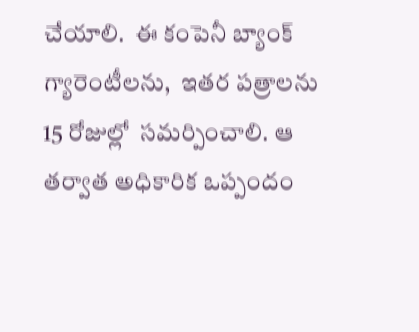చేయాలి.  ఈ కంపెనీ బ్యాంక్ గ్యారెంటీలను,  ఇతర పత్రాలను 15 రోజుల్లో  సమర్పించాలి. ఆ తర్వాత అధికారిక ఒప్పందం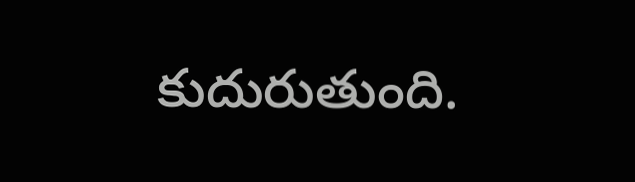కుదురుతుంది.